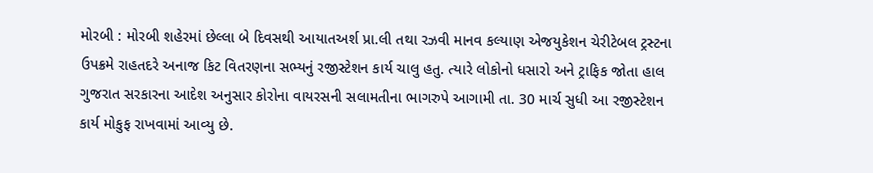મોરબી : મોરબી શહેરમાં છેલ્લા બે દિવસથી આયાતઅર્શ પ્રા.લી તથા રઝવી માનવ કલ્યાણ એજયુકેશન ચેરીટેબલ ટ્રસ્ટના ઉપક્રમે રાહતદરે અનાજ કિટ વિતરણના સભ્યનું રજીસ્ટેશન કાર્ય ચાલુ હતુ. ત્યારે લોકોનો ધસારો અને ટ્રાફિક જોતા હાલ ગુજરાત સરકારના આદેશ અનુસાર કોરોના વાયરસની સલામતીના ભાગરુપે આગામી તા. 30 માર્ચ સુધી આ રજીસ્ટેશન કાર્ય મોકુફ રાખવામાં આવ્યુ છે.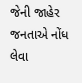જેની જાહેર જનતાએ નોંધ લેવા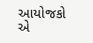આયોજકો એ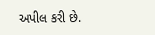અપીલ કરી છે.